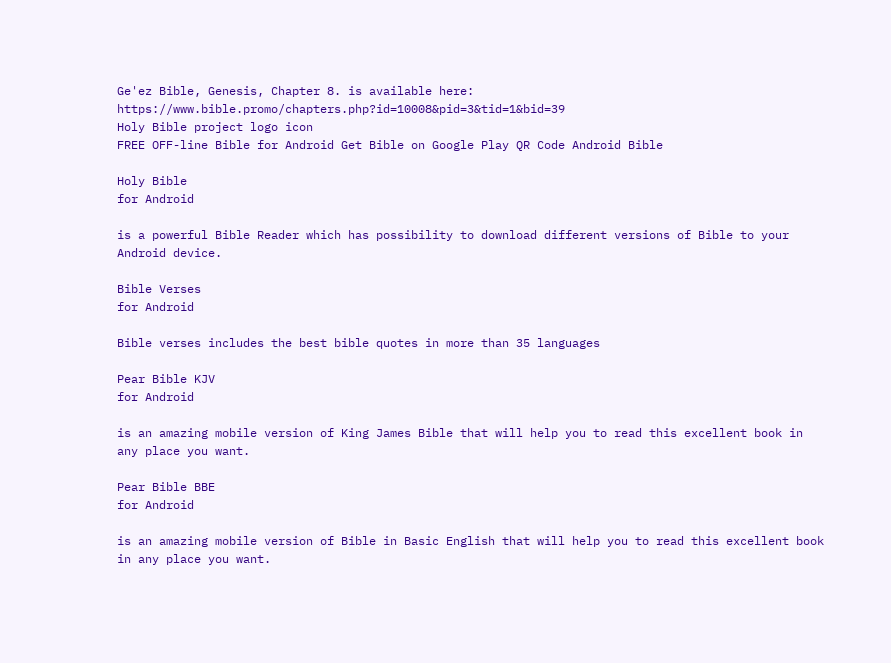Ge'ez Bible, Genesis, Chapter 8. is available here: https://www.bible.promo/chapters.php?id=10008&pid=3&tid=1&bid=39
Holy Bible project logo icon
FREE OFF-line Bible for Android Get Bible on Google Play QR Code Android Bible

Holy Bible
for Android

is a powerful Bible Reader which has possibility to download different versions of Bible to your Android device.

Bible Verses
for Android

Bible verses includes the best bible quotes in more than 35 languages

Pear Bible KJV
for Android

is an amazing mobile version of King James Bible that will help you to read this excellent book in any place you want.

Pear Bible BBE
for Android

is an amazing mobile version of Bible in Basic English that will help you to read this excellent book in any place you want.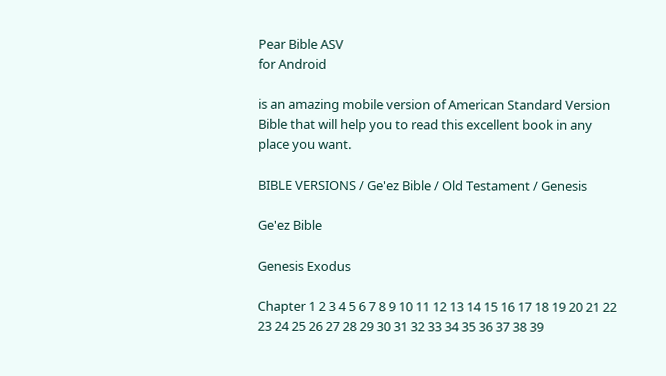Pear Bible ASV
for Android

is an amazing mobile version of American Standard Version Bible that will help you to read this excellent book in any place you want.

BIBLE VERSIONS / Ge'ez Bible / Old Testament / Genesis

Ge'ez Bible

Genesis Exodus

Chapter 1 2 3 4 5 6 7 8 9 10 11 12 13 14 15 16 17 18 19 20 21 22 23 24 25 26 27 28 29 30 31 32 33 34 35 36 37 38 39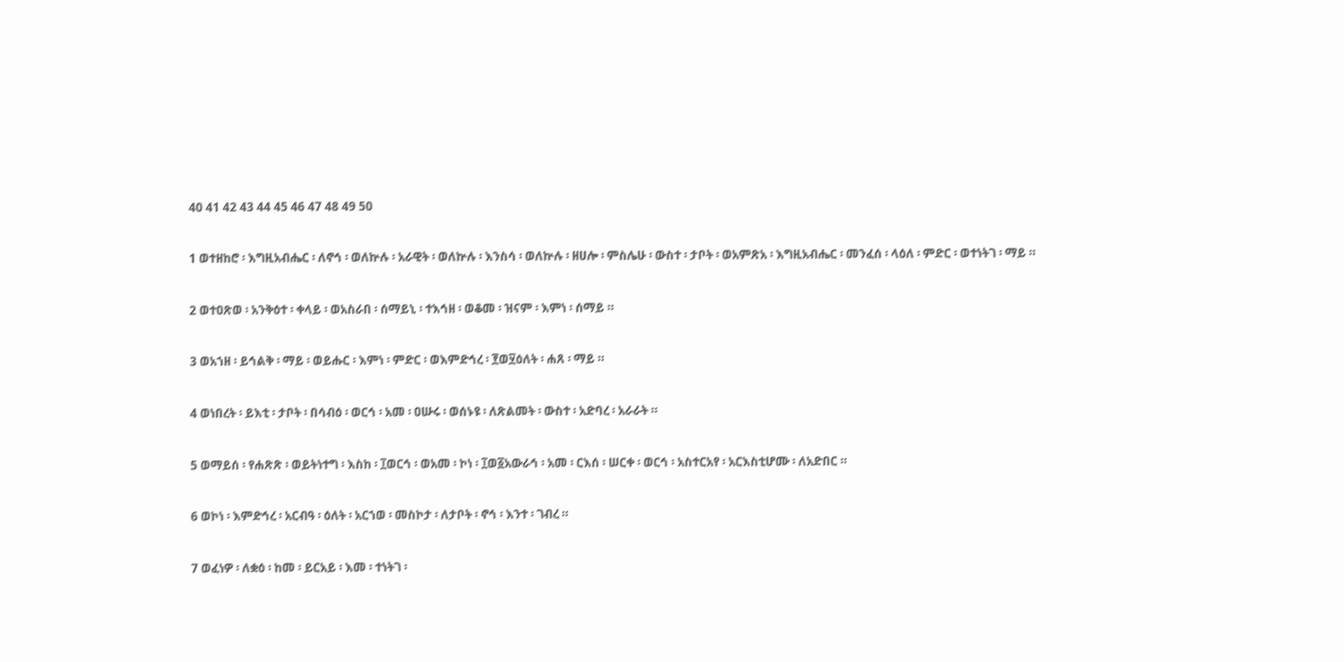40 41 42 43 44 45 46 47 48 49 50

1 ወተዘከሮ ፡ እግዚአብሔር ፡ ለኖኅ ፡ ወለኵሉ ፡ አራዊት ፡ ወለኵሉ ፡ እንስሳ ፡ ወለኵሉ ፡ ዘሀሎ ፡ ምስሌሁ ፡ ውስተ ፡ ታቦት ፡ ወአምጽአ ፡ እግዚአብሔር ፡ መንፈሰ ፡ ላዕለ ፡ ምድር ፡ ወተነትገ ፡ ማይ ።

2 ወተዐጽወ ፡ አንቅዕተ ፡ ቀላይ ፡ ወአስራበ ፡ ሰማይኒ ፡ ተእኅዘ ፡ ወቆመ ፡ ዝናም ፡ እምነ ፡ ሰማይ ።

3 ወአኀዘ ፡ ይኅልቅ ፡ ማይ ፡ ወይሑር ፡ እምነ ፡ ምድር ፡ ወእምድኅረ ፡ ፻ወ፶ዕለት ፡ ሐጸ ፡ ማይ ።

4 ወነበረት ፡ ይእቲ ፡ ታቦት ፡ በሳብዕ ፡ ወርኅ ፡ አመ ፡ ዐሡሩ ፡ ወሰኑዩ ፡ ለጽልመት ፡ ውስተ ፡ አድባረ ፡ አራራት ።

5 ወማይሰ ፡ የሐጽጽ ፡ ወይትነተግ ፡ እስከ ፡ ፲ወርኅ ፡ ወአመ ፡ ኮነ ፡ ፲ወ፩አውራኅ ፡ አመ ፡ ርእሰ ፡ ሠርቀ ፡ ወርኅ ፡ አስተርአየ ፡ አርእስቲሆሙ ፡ ለአድበር ።

6 ወኮነ ፡ እምድኅረ ፡ አርብዓ ፡ ዕለት ፡ አርኀወ ፡ መስኮታ ፡ ለታቦት ፡ ኖኅ ፡ እንተ ፡ ገብረ ።

7 ወፈነዎ ፡ ለቋዕ ፡ ከመ ፡ ይርአይ ፡ እመ ፡ ተነትገ ፡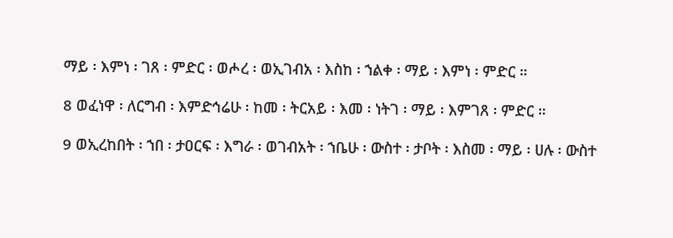ማይ ፡ እምነ ፡ ገጸ ፡ ምድር ፡ ወሖረ ፡ ወኢገብአ ፡ እስከ ፡ ኀልቀ ፡ ማይ ፡ እምነ ፡ ምድር ።

8 ወፈነዋ ፡ ለርግብ ፡ እምድኅሬሁ ፡ ከመ ፡ ትርአይ ፡ እመ ፡ ነትገ ፡ ማይ ፡ እምገጸ ፡ ምድር ።

9 ወኢረከበት ፡ ኀበ ፡ ታዐርፍ ፡ እግራ ፡ ወገብአት ፡ ኀቤሁ ፡ ውስተ ፡ ታቦት ፡ እስመ ፡ ማይ ፡ ሀሉ ፡ ውስተ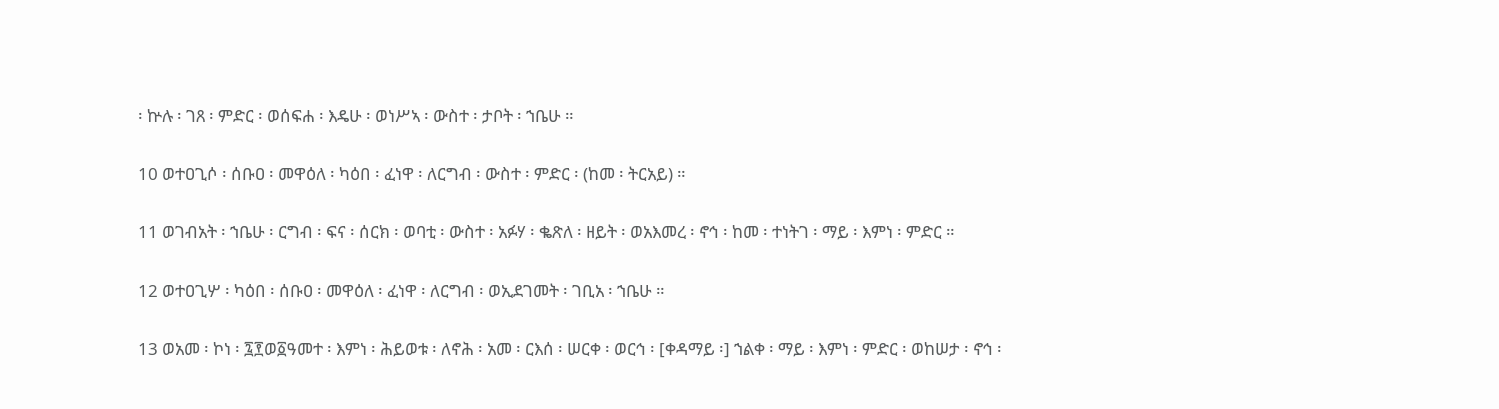፡ ኵሉ ፡ ገጸ ፡ ምድር ፡ ወሰፍሐ ፡ እዴሁ ፡ ወነሥኣ ፡ ውስተ ፡ ታቦት ፡ ኀቤሁ ።

10 ወተዐጊሶ ፡ ሰቡዐ ፡ መዋዕለ ፡ ካዕበ ፡ ፈነዋ ፡ ለርግብ ፡ ውስተ ፡ ምድር ፡ (ከመ ፡ ትርአይ) ።

11 ወገብአት ፡ ኀቤሁ ፡ ርግብ ፡ ፍና ፡ ሰርክ ፡ ወባቲ ፡ ውስተ ፡ አፉሃ ፡ ቈጽለ ፡ ዘይት ፡ ወአእመረ ፡ ኖኅ ፡ ከመ ፡ ተነትገ ፡ ማይ ፡ እምነ ፡ ምድር ።

12 ወተዐጊሦ ፡ ካዕበ ፡ ሰቡዐ ፡ መዋዕለ ፡ ፈነዋ ፡ ለርግብ ፡ ወኢደገመት ፡ ገቢአ ፡ ኀቤሁ ።

13 ወአመ ፡ ኮነ ፡ ፯፻ወ፩ዓመተ ፡ እምነ ፡ ሕይወቱ ፡ ለኖሕ ፡ አመ ፡ ርእሰ ፡ ሠርቀ ፡ ወርኅ ፡ [ቀዳማይ ፡] ኀልቀ ፡ ማይ ፡ እምነ ፡ ምድር ፡ ወከሠታ ፡ ኖኅ ፡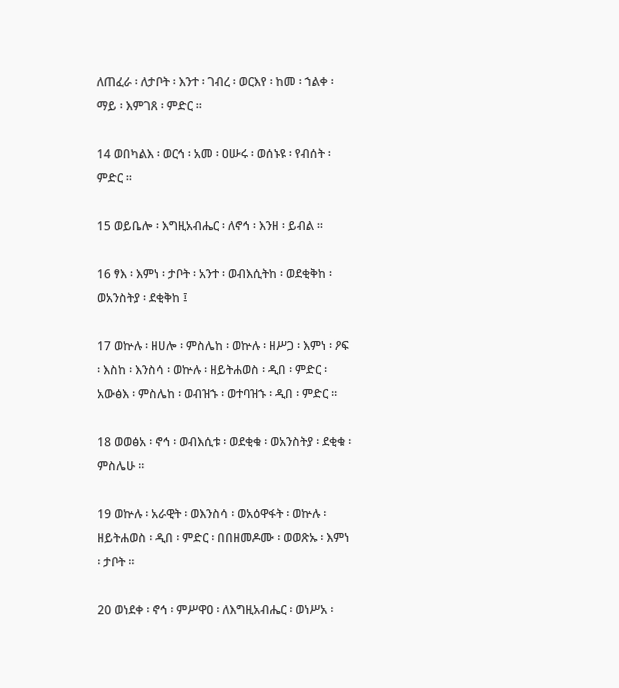ለጠፈራ ፡ ለታቦት ፡ እንተ ፡ ገብረ ፡ ወርእየ ፡ ከመ ፡ ኀልቀ ፡ ማይ ፡ እምገጸ ፡ ምድር ።

14 ወበካልእ ፡ ወርኅ ፡ አመ ፡ ዐሡሩ ፡ ወሰኑዩ ፡ የብሰት ፡ ምድር ።

15 ወይቤሎ ፡ እግዚአብሔር ፡ ለኖኅ ፡ እንዘ ፡ ይብል ።

16 ፃእ ፡ እምነ ፡ ታቦት ፡ አንተ ፡ ወብእሲትከ ፡ ወደቂቅከ ፡ ወአንስትያ ፡ ደቂቅከ ፤

17 ወኵሉ ፡ ዘሀሎ ፡ ምስሌከ ፡ ወኵሉ ፡ ዘሥጋ ፡ እምነ ፡ ዖፍ ፡ እስከ ፡ እንስሳ ፡ ወኵሉ ፡ ዘይትሐወስ ፡ ዲበ ፡ ምድር ፡ አውፅእ ፡ ምስሌከ ፡ ወብዝኁ ፡ ወተባዝኁ ፡ ዲበ ፡ ምድር ።

18 ወወፅአ ፡ ኖኅ ፡ ወብእሲቱ ፡ ወደቂቁ ፡ ወአንስትያ ፡ ደቂቁ ፡ ምስሌሁ ።

19 ወኵሉ ፡ አራዊት ፡ ወእንስሳ ፡ ወአዕዋፋት ፡ ወኵሉ ፡ ዘይትሐወስ ፡ ዲበ ፡ ምድር ፡ በበዘመዶሙ ፡ ወወጽኡ ፡ እምነ ፡ ታቦት ።

20 ወነደቀ ፡ ኖኅ ፡ ምሥዋዐ ፡ ለእግዚአብሔር ፡ ወነሥአ ፡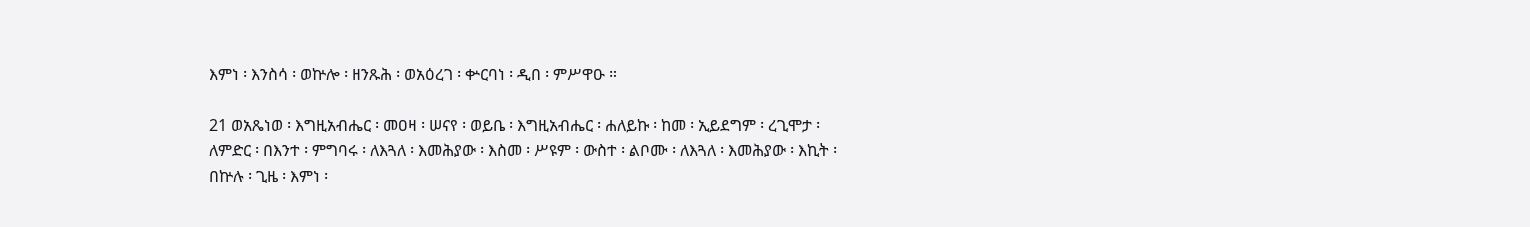እምነ ፡ እንስሳ ፡ ወኵሎ ፡ ዘንጹሕ ፡ ወአዕረገ ፡ ቍርባነ ፡ ዲበ ፡ ምሥዋዑ ።

21 ወአጼነወ ፡ እግዚአብሔር ፡ መዐዛ ፡ ሠናየ ፡ ወይቤ ፡ እግዚአብሔር ፡ ሐለይኩ ፡ ከመ ፡ ኢይደግም ፡ ረጊሞታ ፡ ለምድር ፡ በእንተ ፡ ምግባሩ ፡ ለእጓለ ፡ እመሕያው ፡ እስመ ፡ ሥዩም ፡ ውስተ ፡ ልቦሙ ፡ ለእጓለ ፡ እመሕያው ፡ እኪት ፡ በኵሉ ፡ ጊዜ ፡ እምነ ፡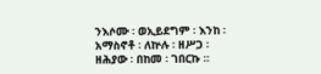ንእሶሙ ፡ ወኢይደግም ፡ እንከ ፡ አማስኖቶ ፡ ለኵሉ ፡ ዘሥጋ ፡ ዘሕያው ፡ በከመ ፡ ገበርኩ ።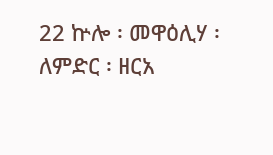22 ኵሎ ፡ መዋዕሊሃ ፡ ለምድር ፡ ዘርአ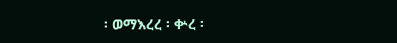፡ ወማእረረ ፡ ቍረ ፡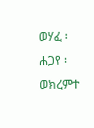ወሃፈ ፡ ሐጋየ ፡ ወክረምተ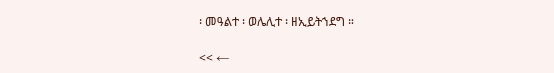፡ መዓልተ ፡ ወሌሊተ ፡ ዘኢይትኀደግ ።

<< ←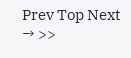Prev Top Next → >>